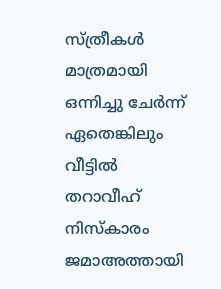സ്ത്രീകൾ മാത്രമായി ഒന്നിച്ചു ചേർന്ന് ഏതെങ്കിലും വീട്ടിൽ തറാവീഹ് നിസ്കാരം ജമാഅത്തായി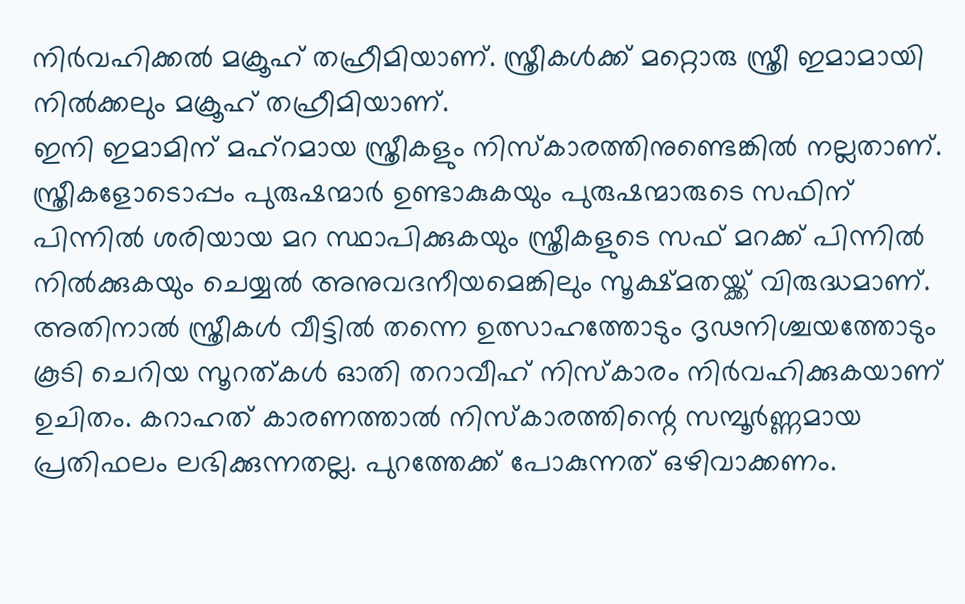നിർവഹിക്കൽ മക്രൂഹ് തഹ്രീമിയാണ്. സ്ത്രീകൾക്ക് മറ്റൊരു സ്ത്രീ ഇമാമായി നിൽക്കലും മക്രൂഹ് തഹ്രീമിയാണ്.
ഇനി ഇമാമിന് മഹ്റമായ സ്ത്രീകളും നിസ്കാരത്തിനുണ്ടെങ്കിൽ നല്ലതാണ്. സ്ത്രീകളോടൊപ്പം പുരുഷന്മാർ ഉണ്ടാകുകയും പുരുഷന്മാരുടെ സഫിന് പിന്നിൽ ശരിയായ മറ സ്ഥാപിക്കുകയും സ്ത്രീകളുടെ സഫ് മറക്ക് പിന്നിൽ നിൽക്കുകയും ചെയ്യൽ അനുവദനീയമെങ്കിലും സൂക്ഷ്മതയ്ക്ക് വിരുദ്ധമാണ്.
അതിനാൽ സ്ത്രീകൾ വീട്ടിൽ തന്നെ ഉത്സാഹത്തോടും ദൃഢനിശ്ചയത്തോടും കൂടി ചെറിയ സൂറത്കൾ ഓതി തറാവീഹ് നിസ്കാരം നിർവഹിക്കുകയാണ് ഉചിതം. കറാഹത് കാരണത്താൽ നിസ്കാരത്തിന്റെ സമ്പൂർണ്ണമായ പ്രതിഫലം ലഭിക്കുന്നതല്ല. പുറത്തേക്ക് പോകുന്നത് ഒഴിവാക്കണം.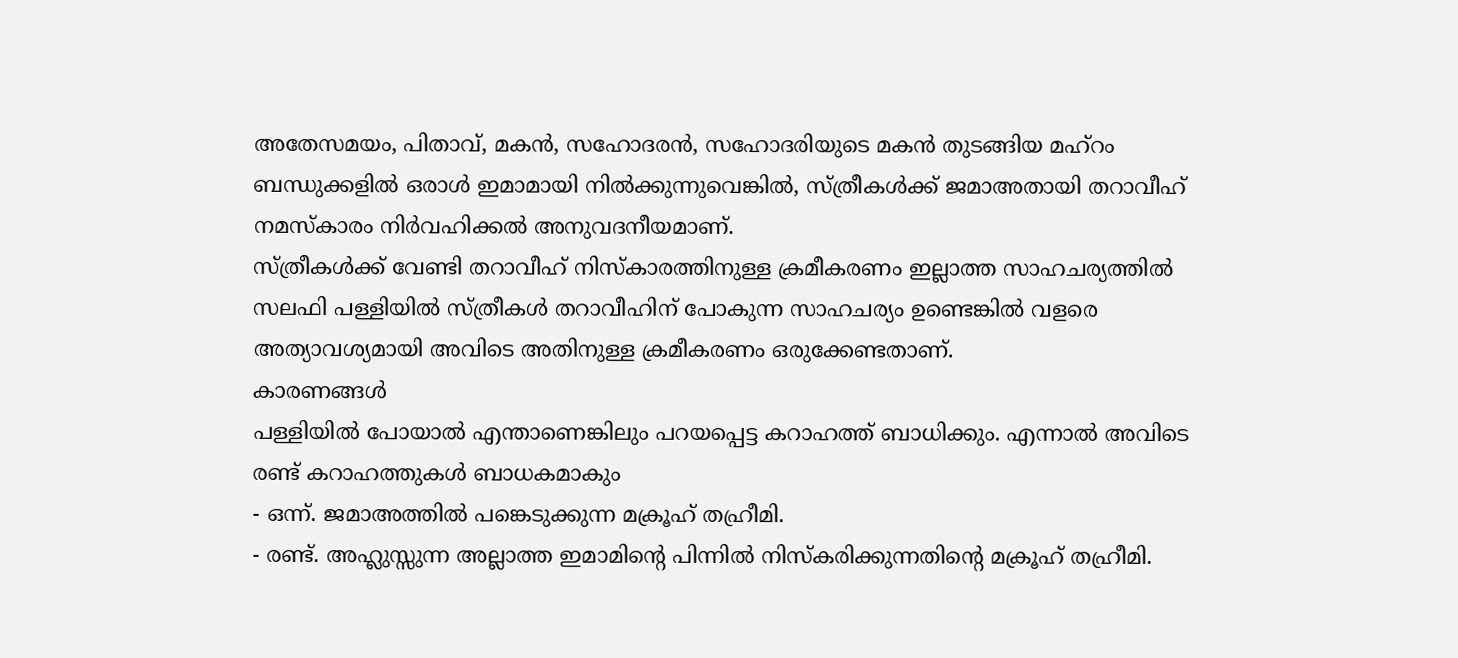അതേസമയം, പിതാവ്, മകൻ, സഹോദരൻ, സഹോദരിയുടെ മകൻ തുടങ്ങിയ മഹ്റം ബന്ധുക്കളിൽ ഒരാൾ ഇമാമായി നിൽക്കുന്നുവെങ്കിൽ, സ്ത്രീകൾക്ക് ജമാഅതായി തറാവീഹ് നമസ്കാരം നിർവഹിക്കൽ അനുവദനീയമാണ്.
സ്ത്രീകൾക്ക് വേണ്ടി തറാവീഹ് നിസ്കാരത്തിനുള്ള ക്രമീകരണം ഇല്ലാത്ത സാഹചര്യത്തിൽ സലഫി പള്ളിയിൽ സ്ത്രീകൾ തറാവീഹിന് പോകുന്ന സാഹചര്യം ഉണ്ടെങ്കിൽ വളരെ അത്യാവശ്യമായി അവിടെ അതിനുള്ള ക്രമീകരണം ഒരുക്കേണ്ടതാണ്.
കാരണങ്ങൾ
പള്ളിയിൽ പോയാൽ എന്താണെങ്കിലും പറയപ്പെട്ട കറാഹത്ത് ബാധിക്കും. എന്നാൽ അവിടെ രണ്ട് കറാഹത്തുകൾ ബാധകമാകും
- ഒന്ന്. ജമാഅത്തിൽ പങ്കെടുക്കുന്ന മക്രൂഹ് തഹ്രീമി.
- രണ്ട്. അഹ്ലുസ്സുന്ന അല്ലാത്ത ഇമാമിന്റെ പിന്നിൽ നിസ്കരിക്കുന്നതിന്റെ മക്രൂഹ് തഹ്രീമി.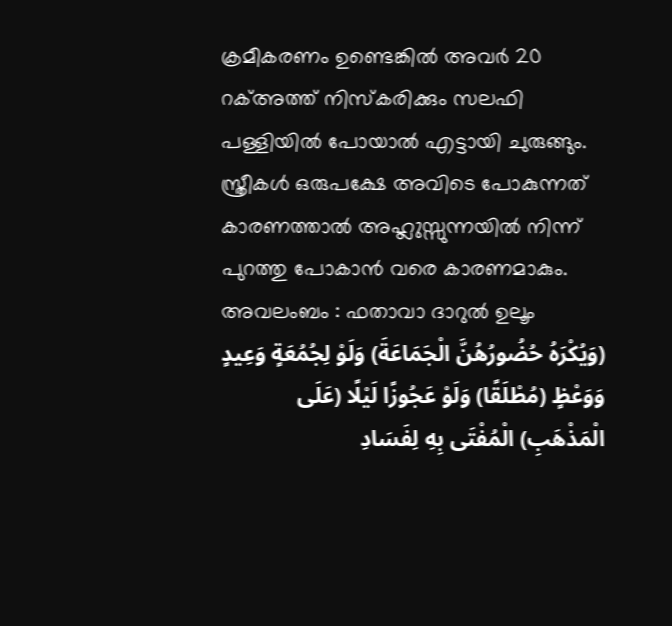ക്രമീകരണം ഉണ്ടെങ്കിൽ അവർ 20 റക്അത്ത് നിസ്കരിക്കും സലഫി പള്ളിയിൽ പോയാൽ എട്ടായി ചുരുങ്ങും.
സ്ത്രീകൾ ഒരുപക്ഷേ അവിടെ പോകുന്നത് കാരണത്താൽ അഹ്ലുസ്സുന്നയിൽ നിന്ന് പുറത്തു പോകാൻ വരെ കാരണമാകും.
അവലംബം : ഫതാവാ ദാറുൽ ഉലൂം
(وَيُكْرَهُ حُضُورُهُنَّ الْجَمَاعَةَ) وَلَوْ لِجُمُعَةٍ وَعِيدٍ وَوَعْظٍ (مُطْلَقًا) وَلَوْ عَجُوزًا لَيْلًا (عَلَى الْمَذْهَبِ) الْمُفْتَى بِهِ لِفَسَادِ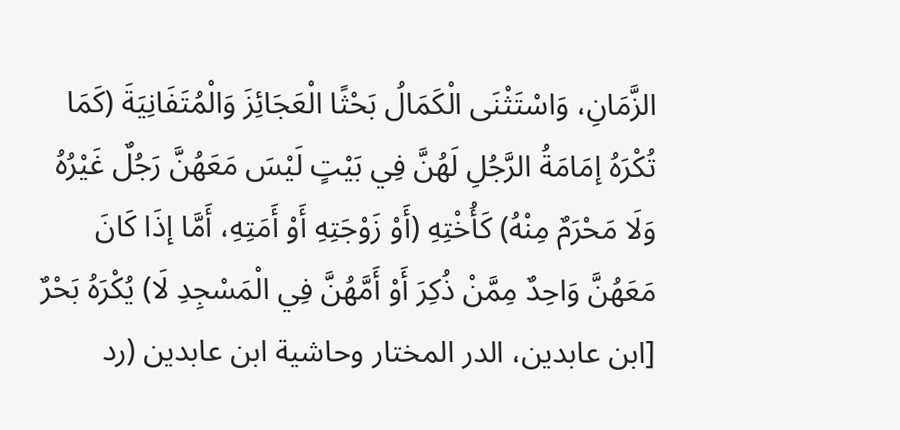الزَّمَانِ، وَاسْتَثْنَى الْكَمَالُ بَحْثًا الْعَجَائِزَ وَالْمُتَفَانِيَةَ (كَمَا تُكْرَهُ إمَامَةُ الرَّجُلِ لَهُنَّ فِي بَيْتٍ لَيْسَ مَعَهُنَّ رَجُلٌ غَيْرُهُ وَلَا مَحْرَمٌ مِنْهُ) كَأُخْتِهِ (أَوْ زَوْجَتِهِ أَوْ أَمَتِهِ، أَمَّا إذَا كَانَ مَعَهُنَّ وَاحِدٌ مِمَّنْ ذُكِرَ أَوْ أَمَّهُنَّ فِي الْمَسْجِدِ لَا) يُكْرَهُ بَحْرٌ
[ابن عابدين، الدر المختار وحاشية ابن عابدين (رد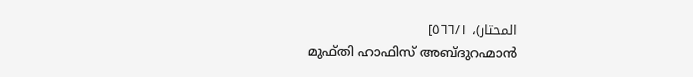المحتار)، ٥٦٦/١]
മുഫ്തി ഹാഫിസ് അബ്ദുറഹ്മാൻ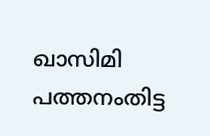ഖാസിമി പത്തനംതിട്ട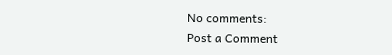No comments:
Post a Comment